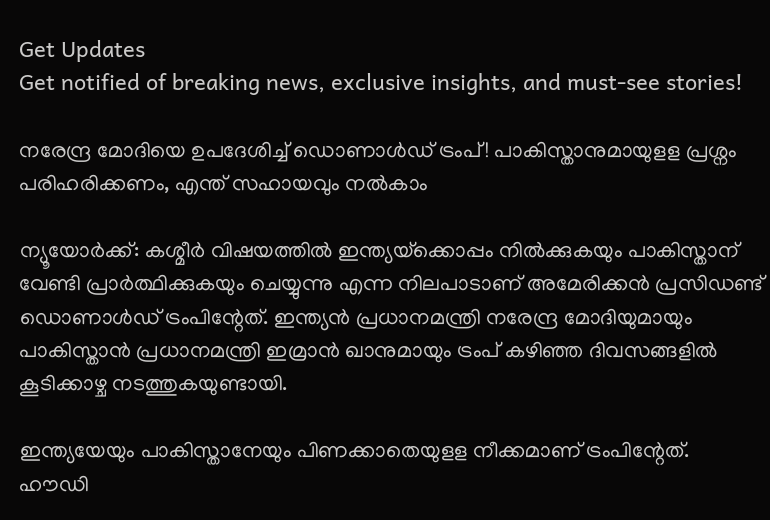Get Updates
Get notified of breaking news, exclusive insights, and must-see stories!

നരേന്ദ്ര മോദിയെ ഉപദേശിച്ച് ഡൊണാൾഡ് ട്രംപ്! പാകിസ്താനുമായുളള പ്രശ്നം പരിഹരിക്കണം, എന്ത് സഹായവും നൽകാം

ന്യൂയോര്‍ക്ക്: കശ്മീര്‍ വിഷയത്തില്‍ ഇന്ത്യയ്‌ക്കൊപ്പം നില്‍ക്കുകയും പാകിസ്താന് വേണ്ടി പ്രാര്‍ത്ഥിക്കുകയും ചെയ്യുന്നു എന്ന നിലപാടാണ് അമേരിക്കന്‍ പ്രസിഡണ്ട് ഡൊണാള്‍ഡ് ട്രംപിന്റേത്. ഇന്ത്യന്‍ പ്രധാനമന്ത്രി നരേന്ദ്ര മോദിയുമായും പാകിസ്താന്‍ പ്രധാനമന്ത്രി ഇമ്രാന്‍ ഖാനുമായും ട്രംപ് കഴിഞ്ഞ ദിവസങ്ങളില്‍ കൂടിക്കാഴ്ച നടത്തുകയുണ്ടായി.

ഇന്ത്യയേയും പാകിസ്താനേയും പിണക്കാതെയുളള നീക്കമാണ് ട്രംപിന്റേത്. ഹൗഡി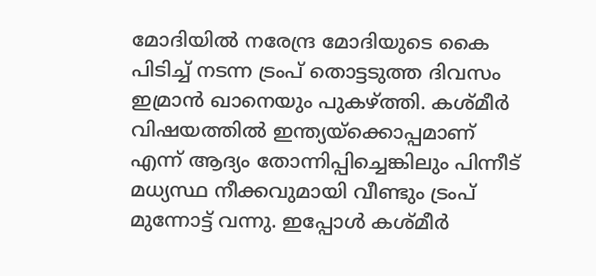മോദിയില്‍ നരേന്ദ്ര മോദിയുടെ കൈ പിടിച്ച് നടന്ന ട്രംപ് തൊട്ടടുത്ത ദിവസം ഇമ്രാന്‍ ഖാനെയും പുകഴ്ത്തി. കശ്മീര്‍ വിഷയത്തില്‍ ഇന്ത്യയ്‌ക്കൊപ്പമാണ് എന്ന് ആദ്യം തോന്നിപ്പിച്ചെങ്കിലും പിന്നീട് മധ്യസ്ഥ നീക്കവുമായി വീണ്ടും ട്രംപ് മുന്നോട്ട് വന്നു. ഇപ്പോള്‍ കശ്മീര്‍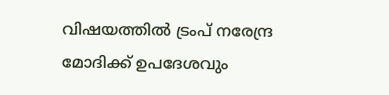വിഷയത്തില്‍ ട്രംപ് നരേന്ദ്ര മോദിക്ക് ഉപദേശവും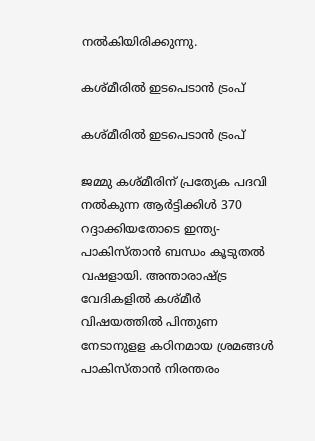നല്‍കിയിരിക്കുന്നു.

കശ്മീരിൽ ഇടപെടാൻ ട്രംപ്

കശ്മീരിൽ ഇടപെടാൻ ട്രംപ്

ജമ്മു കശ്മീരിന് പ്രത്യേക പദവി നല്‍കുന്ന ആര്‍ട്ടിക്കിള്‍ 370 റദ്ദാക്കിയതോടെ ഇന്ത്യ-പാകിസ്താന്‍ ബന്ധം കൂടുതല്‍ വഷളായി. അന്താരാഷ്ട്ര വേദികളില്‍ കശ്മീര്‍ വിഷയത്തില്‍ പിന്തുണ നേടാനുളള കഠിനമായ ശ്രമങ്ങള്‍ പാകിസ്താന്‍ നിരന്തരം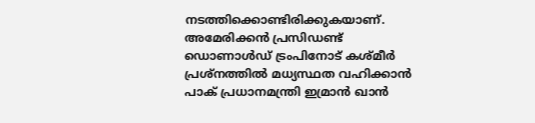നടത്തിക്കൊണ്ടിരിക്കുകയാണ്. അമേരിക്കന്‍ പ്രസിഡണ്ട് ഡൊണാള്‍ഡ് ട്രംപിനോട് കശ്മീര്‍ പ്രശ്‌നത്തില്‍ മധ്യസ്ഥത വഹിക്കാന്‍ പാക് പ്രധാനമന്ത്രി ഇമ്രാന്‍ ഖാന്‍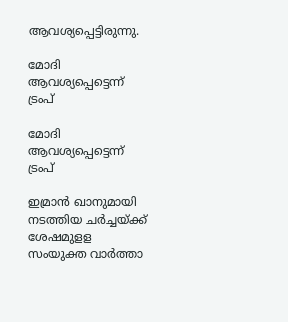ആവശ്യപ്പെട്ടിരുന്നു.

മോദി ആവശ്യപ്പെട്ടെന്ന് ട്രംപ്

മോദി ആവശ്യപ്പെട്ടെന്ന് ട്രംപ്

ഇമ്രാന്‍ ഖാനുമായി നടത്തിയ ചര്‍ച്ചയ്ക്ക് ശേഷമുളള സംയുക്ത വാര്‍ത്താ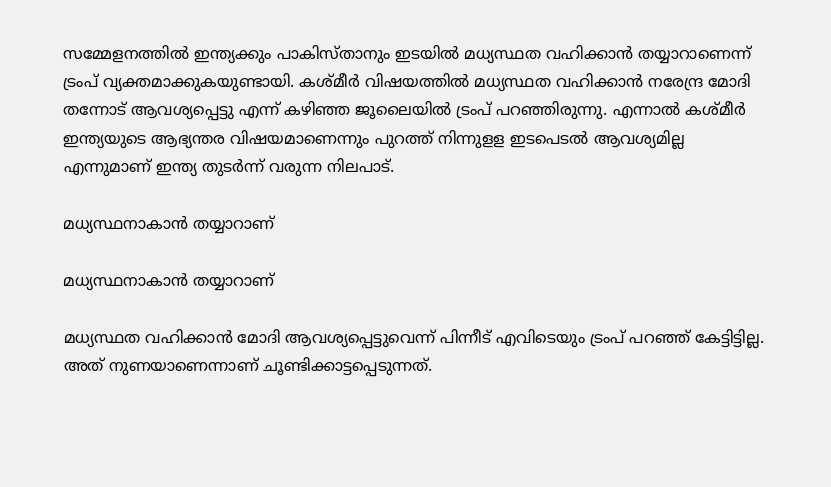സമ്മേളനത്തില്‍ ഇന്ത്യക്കും പാകിസ്താനും ഇടയില്‍ മധ്യസ്ഥത വഹിക്കാന്‍ തയ്യാറാണെന്ന് ട്രംപ് വ്യക്തമാക്കുകയുണ്ടായി. കശ്മീര്‍ വിഷയത്തില്‍ മധ്യസ്ഥത വഹിക്കാന്‍ നരേന്ദ്ര മോദി തന്നോട് ആവശ്യപ്പെട്ടു എന്ന് കഴിഞ്ഞ ജൂലൈയില്‍ ട്രംപ് പറഞ്ഞിരുന്നു. എന്നാല്‍ കശ്മീര്‍ ഇന്ത്യയുടെ ആഭ്യന്തര വിഷയമാണെന്നും പുറത്ത് നിന്നുളള ഇടപെടല്‍ ആവശ്യമില്ല എന്നുമാണ് ഇന്ത്യ തുടര്‍ന്ന് വരുന്ന നിലപാട്.

മധ്യസ്ഥനാകാന്‍ തയ്യാറാണ്

മധ്യസ്ഥനാകാന്‍ തയ്യാറാണ്

മധ്യസ്ഥത വഹിക്കാന്‍ മോദി ആവശ്യപ്പെട്ടുവെന്ന് പിന്നീട് എവിടെയും ട്രംപ് പറഞ്ഞ് കേട്ടിട്ടില്ല. അത് നുണയാണെന്നാണ് ചൂണ്ടിക്കാട്ടപ്പെടുന്നത്.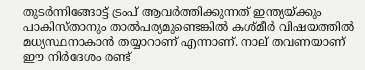തുടര്‍ന്നിങ്ങോട്ട് ട്രംപ് ആവര്‍ത്തിക്കുന്നത് ഇന്ത്യയ്ക്കും പാകിസ്താനും താല്‍പര്യമുണ്ടെങ്കില്‍ കശ്മീര്‍ വിഷയത്തില്‍ മധ്യസ്ഥനാകാന്‍ തയ്യാറാണ് എന്നാണ്. നാല് തവണയാണ് ഈ നിര്‍ദേശം രണ്ട്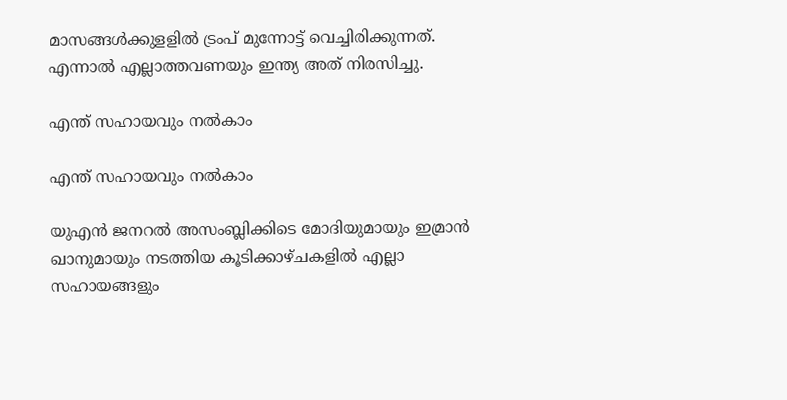മാസങ്ങള്‍ക്കുളളില്‍ ട്രംപ് മുന്നോട്ട് വെച്ചിരിക്കുന്നത്. എന്നാല്‍ എല്ലാത്തവണയും ഇന്ത്യ അത് നിരസിച്ചു.

എന്ത് സഹായവും നൽകാം

എന്ത് സഹായവും നൽകാം

യുഎന്‍ ജനറല്‍ അസംബ്ലിക്കിടെ മോദിയുമായും ഇമ്രാന്‍ ഖാനുമായും നടത്തിയ കൂടിക്കാഴ്ചകളില്‍ എല്ലാ സഹായങ്ങളും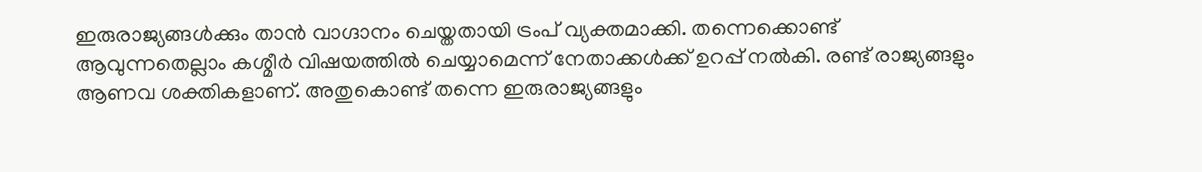ഇരുരാജ്യങ്ങള്‍ക്കും താന്‍ വാഗ്ദാനം ചെയ്തതായി ട്രംപ് വ്യക്തമാക്കി. തന്നെക്കൊണ്ട് ആവുന്നതെല്ലാം കശ്മീര്‍ വിഷയത്തില്‍ ചെയ്യാമെന്ന് നേതാക്കള്‍ക്ക് ഉറപ്പ് നല്‍കി. രണ്ട് രാജ്യങ്ങളും ആണവ ശക്തികളാണ്. അതുകൊണ്ട് തന്നെ ഇരുരാജ്യങ്ങളും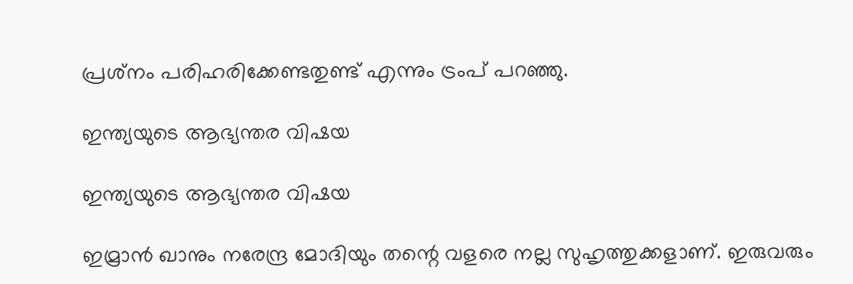പ്രശ്‌നം പരിഹരിക്കേണ്ടതുണ്ട് എന്നും ട്രംപ് പറഞ്ഞു.

ഇന്ത്യയുടെ ആഭ്യന്തര വിഷയ

ഇന്ത്യയുടെ ആഭ്യന്തര വിഷയ

ഇമ്രാന്‍ ഖാനും നരേന്ദ്ര മോദിയും തന്റെ വളരെ നല്ല സുഹൃത്തുക്കളാണ്. ഇരുവരും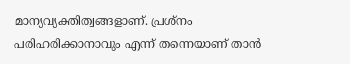മാന്യവ്യക്തിത്വങ്ങളാണ്. പ്രശ്‌നം പരിഹരിക്കാനാവും എന്ന് തന്നെയാണ് താന്‍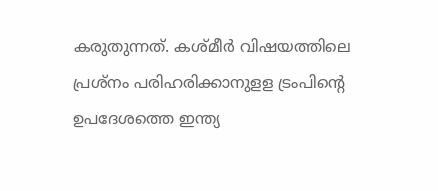കരുതുന്നത്. കശ്മീര്‍ വിഷയത്തിലെ പ്രശ്‌നം പരിഹരിക്കാനുളള ട്രംപിന്റെ ഉപദേശത്തെ ഇന്ത്യ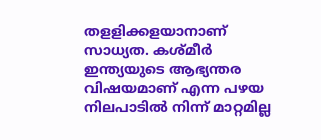തളളിക്കളയാനാണ് സാധ്യത. കശ്മീര്‍ ഇന്ത്യയുടെ ആഭ്യന്തര വിഷയമാണ് എന്ന പഴയ നിലപാടില്‍ നിന്ന് മാറ്റമില്ല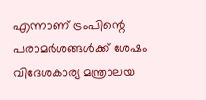എന്നാണ് ട്രംപിന്റെ പരാമര്‍ശങ്ങള്‍ക്ക് ശേഷം വിദേശകാര്യ മന്ത്രാലയ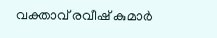വക്താവ് രവീഷ് കുമാര്‍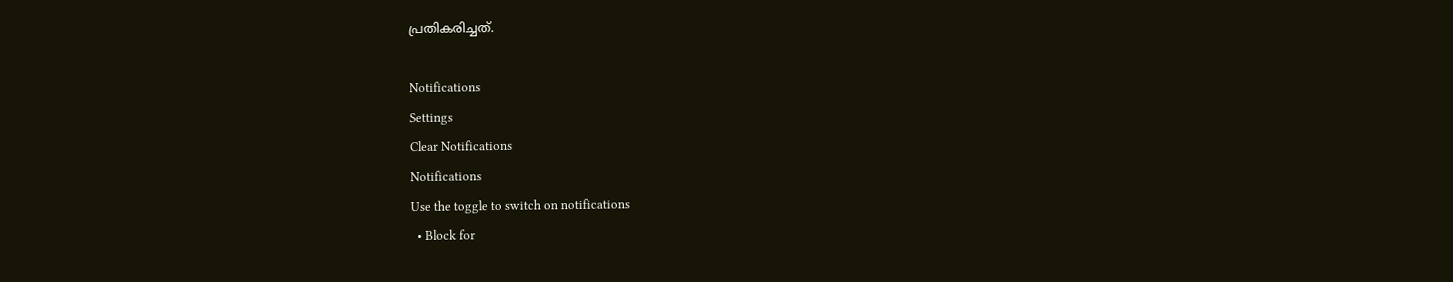പ്രതികരിച്ചത്.

Notifications
Settings
Clear Notifications
Notifications
Use the toggle to switch on notifications
  • Block for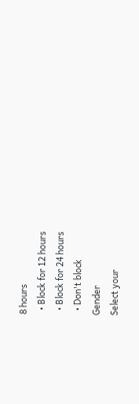8 hours
  • Block for 12 hours
  • Block for 24 hours
  • Don't block
Gender
Select your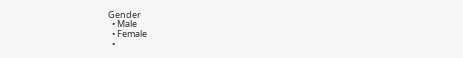Gender
  • Male
  • Female
  •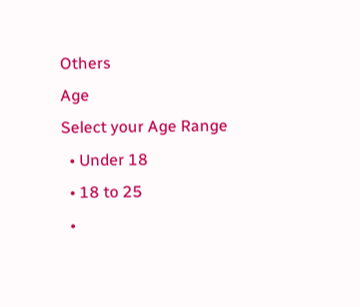Others
Age
Select your Age Range
  • Under 18
  • 18 to 25
  •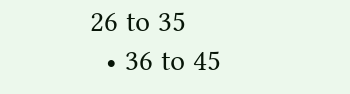26 to 35
  • 36 to 45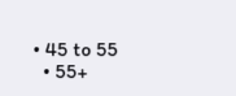• 45 to 55
  • 55+